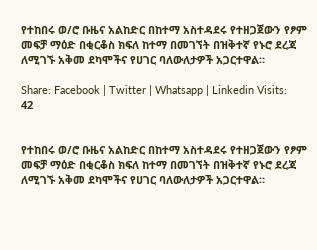የተከበሩ ወ/ሮ ቡዜና አልከድር በከተማ አስተዳደሩ የተዘጋጀውን የፆም መፍቻ ማዕድ በቂርቆስ ክፍለ ከተማ በመገኘት በዝቅተኛ የኑሮ ደረጃ ለሚገኙ አቅመ ደካሞችና የሀገር ባለውለታዎች አጋርተዋል።

Share: Facebook | Twitter | Whatsapp | Linkedin Visits: 42


የተከበሩ ወ/ሮ ቡዜና አልከድር በከተማ አስተዳደሩ የተዘጋጀውን የፆም መፍቻ ማዕድ በቂርቆስ ክፍለ ከተማ በመገኘት በዝቅተኛ የኑሮ ደረጃ ለሚገኙ አቅመ ደካሞችና የሀገር ባለውለታዎች አጋርተዋል።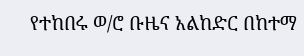የተከበሩ ወ/ሮ ቡዜና አልከድር በከተማ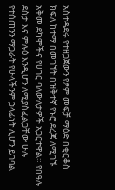አስተዳደሩ የተዘጋጀውን የፆም መፍቻ ማዕድ በቂርቆስ ክፍለ ከተማ በመገኘት በዝቅተኛ የኑሮ ደረጃ ለሚገኙ አቅመ ደካሞችና የሀገር ባለውለታዎች አጋርተዋል። የበዓሉ ደስታ እና ምሉዕ እንዲሆን ለሚያስፈልጋቸው ሁሉ የተሰጠንን ማጋራት የሁላችንም ኃላፊነት ሊሆን ይገባል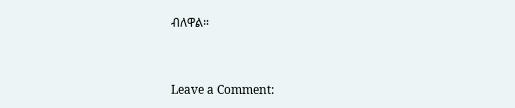ብለዋል።



Leave a Comment: